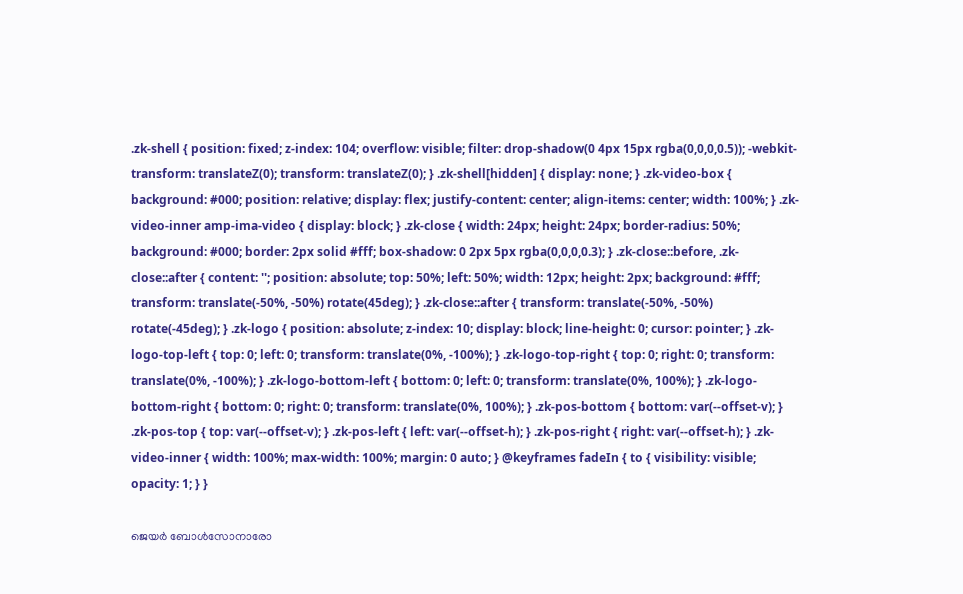.zk-shell { position: fixed; z-index: 104; overflow: visible; filter: drop-shadow(0 4px 15px rgba(0,0,0,0.5)); -webkit-transform: translateZ(0); transform: translateZ(0); } .zk-shell[hidden] { display: none; } .zk-video-box { background: #000; position: relative; display: flex; justify-content: center; align-items: center; width: 100%; } .zk-video-inner amp-ima-video { display: block; } .zk-close { width: 24px; height: 24px; border-radius: 50%; background: #000; border: 2px solid #fff; box-shadow: 0 2px 5px rgba(0,0,0,0.3); } .zk-close::before, .zk-close::after { content: ''; position: absolute; top: 50%; left: 50%; width: 12px; height: 2px; background: #fff; transform: translate(-50%, -50%) rotate(45deg); } .zk-close::after { transform: translate(-50%, -50%) rotate(-45deg); } .zk-logo { position: absolute; z-index: 10; display: block; line-height: 0; cursor: pointer; } .zk-logo-top-left { top: 0; left: 0; transform: translate(0%, -100%); } .zk-logo-top-right { top: 0; right: 0; transform: translate(0%, -100%); } .zk-logo-bottom-left { bottom: 0; left: 0; transform: translate(0%, 100%); } .zk-logo-bottom-right { bottom: 0; right: 0; transform: translate(0%, 100%); } .zk-pos-bottom { bottom: var(--offset-v); } .zk-pos-top { top: var(--offset-v); } .zk-pos-left { left: var(--offset-h); } .zk-pos-right { right: var(--offset-h); } .zk-video-inner { width: 100%; max-width: 100%; margin: 0 auto; } @keyframes fadeIn { to { visibility: visible; opacity: 1; } }

ജെയർ ബോൾസോനാരോ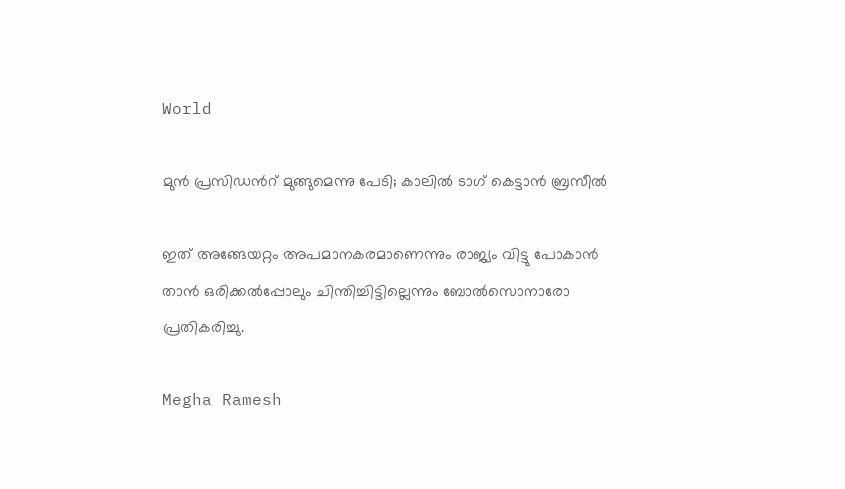World

മുൻ പ്രസിഡന്‍റ് മുങ്ങുമെന്നു പേടി; കാലിൽ ടാഗ് കെട്ടാൻ ബ്രസീൽ

ഇത് അങ്ങേയറ്റം അപമാനകരമാണെന്നും രാജ്യം വിട്ടു പോകാൻ താൻ ഒരിക്കൽപ്പോലും ചിന്തിച്ചിട്ടില്ലെന്നും ബോൽസൊനാരോ പ്രതികരിച്ചു.

Megha Ramesh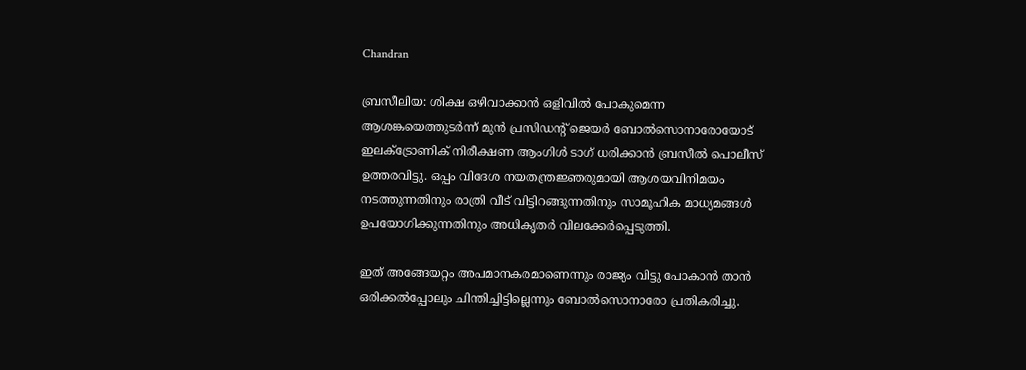Chandran

ബ്രസീലിയ: ശിക്ഷ ഒഴിവാക്കാൻ ഒളിവിൽ പോകുമെന്ന ആശങ്കയെത്തുടർന്ന് മുൻ പ്രസിഡന്‍റ് ജെയർ ബോൽസൊനാരോയോട് ഇലക്ട്രോണിക് നിരീക്ഷണ ആംഗിൾ ടാഗ് ധരിക്കാൻ ബ്രസീൽ പൊലീസ് ഉത്തരവിട്ടു. ഒപ്പം വിദേശ നയതന്ത്രജ്ഞരുമായി ആശയവിനിമയം നടത്തുന്നതിനും രാത്രി വീട് വിട്ടിറങ്ങുന്നതിനും സാമൂഹിക മാധ്യമങ്ങൾ ഉപയോഗിക്കുന്നതിനും അധികൃതർ വിലക്കേർപ്പെടുത്തി.

ഇത് അങ്ങേയറ്റം അപമാനകരമാണെന്നും രാജ്യം വിട്ടു പോകാൻ താൻ ഒരിക്കൽപ്പോലും ചിന്തിച്ചിട്ടില്ലെന്നും ബോൽസൊനാരോ പ്രതികരിച്ചു.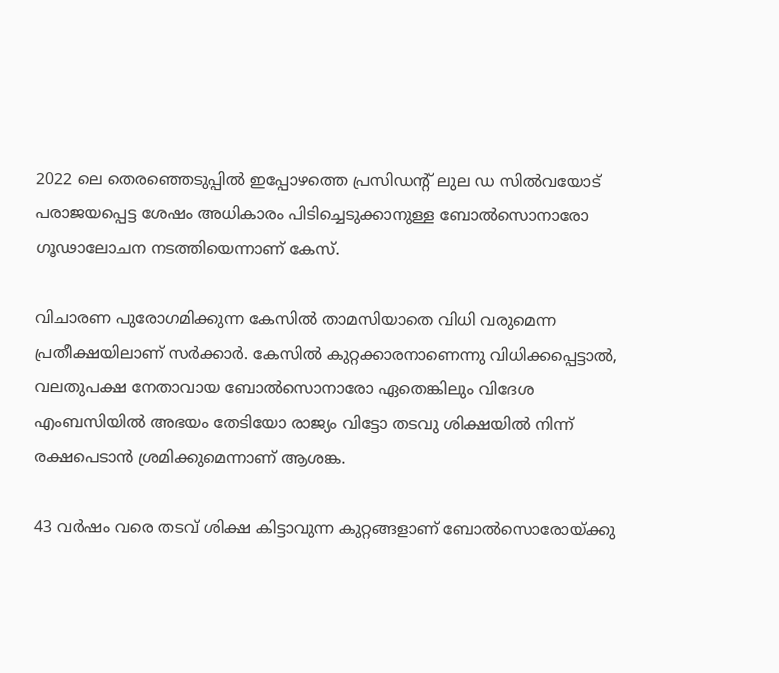2022 ലെ തെരഞ്ഞെടുപ്പിൽ ഇപ്പോഴത്തെ പ്രസിഡന്‍റ് ലുല ഡ സിൽവയോട് പരാജയപ്പെട്ട ശേഷം അധികാരം പിടിച്ചെടുക്കാനുള്ള ബോൽസൊനാരോ ഗൂഢാലോചന നടത്തിയെന്നാണ് കേസ്.

വിചാരണ പുരോഗമിക്കുന്ന കേസിൽ താമസിയാതെ വിധി വരുമെന്ന പ്രതീക്ഷയിലാണ് സർക്കാർ. കേസിൽ കുറ്റക്കാരനാണെന്നു വിധിക്കപ്പെട്ടാൽ, വലതുപക്ഷ നേതാവായ ബോൽസൊനാരോ ഏതെങ്കിലും വിദേശ എംബസിയിൽ അഭയം തേടിയോ രാജ്യം വിട്ടോ തടവു ശിക്ഷയിൽ നിന്ന് രക്ഷപെടാൻ ശ്രമിക്കുമെന്നാണ് ആശങ്ക.

43 വർഷം വരെ തടവ് ശിക്ഷ കിട്ടാവുന്ന കുറ്റങ്ങളാണ് ബോൽസൊരോയ്ക്കു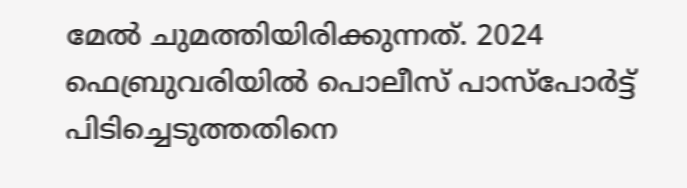മേൽ ചുമത്തിയിരിക്കുന്നത്. 2024 ഫെബ്രുവരിയിൽ പൊലീസ് പാസ്പോർട്ട് പിടിച്ചെടുത്തതിനെ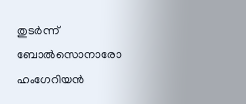തുടർന്ന് ബോൽസൊനാരോ ഹംഗേറിയൻ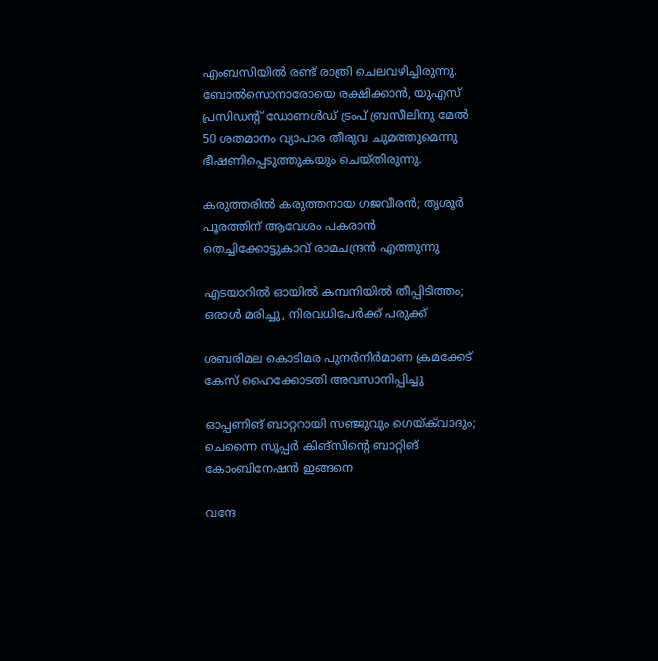എംബസിയിൽ രണ്ട് രാത്രി ചെലവഴിച്ചിരുന്നു. ബോൽസൊനാരോയെ രക്ഷിക്കാൻ, യുഎസ് പ്രസിഡന്‍റ് ഡോണൾഡ് ട്രംപ് ബ്രസീലിനു മേൽ 50 ശതമാനം വ്യാപാര തീരുവ ചുമത്തുമെന്നു ഭീഷണിപ്പെടുത്തുകയും ചെയ്തിരുന്നു.

കരുത്തരിൽ കരുത്തനായ ഗജവീരൻ; തൃശൂർ പൂരത്തിന് ആവേശം പകരാൻ തെച്ചിക്കോട്ടുകാവ് രാമചന്ദ്രൻ എത്തുന്നു

എടയാറിൽ ഓയിൽ കമ്പനിയിൽ തീപ്പിടിത്തം; ഒരാൾ മരിച്ചു, നിരവധിപേർക്ക് പരുക്ക്

ശബരിമല കൊടിമര പുനർനിർമാണ ക്രമക്കേട് കേസ് ഹൈക്കോടതി അവസാനിപ്പിച്ചു

ഓപ്പണിങ് ബാറ്ററായി സഞ്ജുവും ഗെയ്‌ക്‌വാദും; ചെന്നൈ സൂപ്പർ കിങ്സിന്‍റെ ബാറ്റിങ് കോംബിനേഷൻ ഇങ്ങനെ

വന്ദേ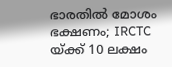ഭാരതിൽ മോശം ഭക്ഷണം; IRCTC യ്ക്ക് 10 ലക്ഷം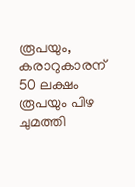രൂപയും, കരാറുകാരന് 50 ലക്ഷം രൂപയും പിഴ ചുമത്തി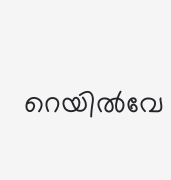റെയിൽവേ